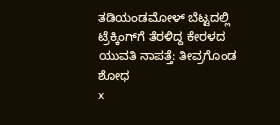ತಡಿಯಂಡಮೋಳ್ ಬೆಟ್ಟದಲ್ಲಿ ಟ್ರೆಕ್ಕಿಂಗ್‌ಗೆ ತೆರಳಿದ್ದ ಕೇರಳದ ಯುವತಿ ನಾಪತ್ತೆ: ತೀವ್ರಗೊಂಡ ಶೋಧ
x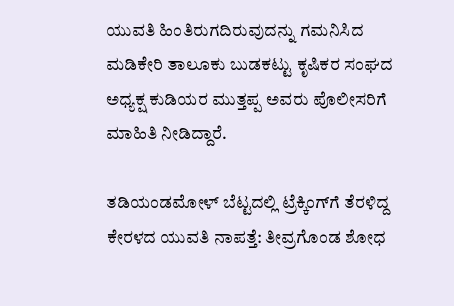ಯುವತಿ ಹಿಂತಿರುಗದಿರುವುದನ್ನು ಗಮನಿಸಿದ ಮಡಿಕೇರಿ ತಾಲೂಕು ಬುಡಕಟ್ಟು ಕೃಷಿಕರ ಸಂಘದ ಅಧ್ಯಕ್ಷ ಕುಡಿಯರ ಮುತ್ತಪ್ಪ ಅವರು ಪೊಲೀಸರಿಗೆ ಮಾಹಿತಿ ನೀಡಿದ್ದಾರೆ.

ತಡಿಯಂಡಮೋಳ್ ಬೆಟ್ಟದಲ್ಲಿ ಟ್ರೆಕ್ಕಿಂಗ್‌ಗೆ ತೆರಳಿದ್ದ ಕೇರಳದ ಯುವತಿ ನಾಪತ್ತೆ: ತೀವ್ರಗೊಂಡ ಶೋಧ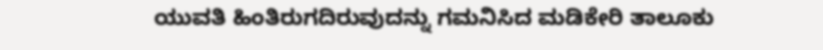ಯುವತಿ ಹಿಂತಿರುಗದಿರುವುದನ್ನು ಗಮನಿಸಿದ ಮಡಿಕೇರಿ ತಾಲೂಕು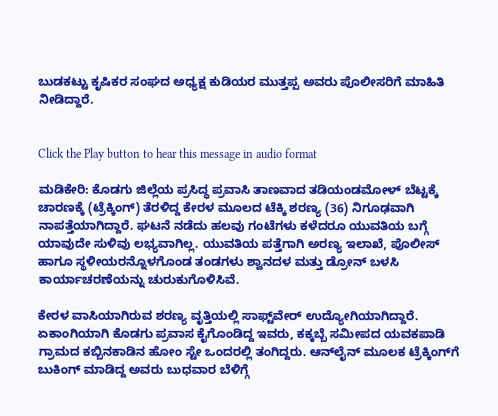ಬುಡಕಟ್ಟು ಕೃಷಿಕರ ಸಂಘದ ಅಧ್ಯಕ್ಷ ಕುಡಿಯರ ಮುತ್ತಪ್ಪ ಅವರು ಪೊಲೀಸರಿಗೆ ಮಾಹಿತಿ ನೀಡಿದ್ದಾರೆ.


Click the Play button to hear this message in audio format

ಮಡಿಕೇರಿ: ಕೊಡಗು ಜಿಲ್ಲೆಯ ಪ್ರಸಿದ್ಧ ಪ್ರವಾಸಿ ತಾಣವಾದ ತಡಿಯಂಡಮೋಳ್ ಬೆಟ್ಟಕ್ಕೆ ಚಾರಣಕ್ಕೆ (ಟ್ರೆಕ್ಕಿಂಗ್) ತೆರಳಿದ್ದ ಕೇರಳ ಮೂಲದ ಟೆಕ್ಕಿ ಶರಣ್ಯ (36) ನಿಗೂಢವಾಗಿ ನಾಪತ್ತೆಯಾಗಿದ್ದಾರೆ. ಘಟನೆ ನಡೆದು ಹಲವು ಗಂಟೆಗಳು ಕಳೆದರೂ ಯುವತಿಯ ಬಗ್ಗೆ ಯಾವುದೇ ಸುಳಿವು ಲಭ್ಯವಾಗಿಲ್ಲ. ಯುವತಿಯ ಪತ್ತೆಗಾಗಿ ಅರಣ್ಯ ಇಲಾಖೆ, ಪೊಲೀಸ್ ಹಾಗೂ ಸ್ಥಳೀಯರನ್ನೊಳಗೊಂಡ ತಂಡಗಳು ಶ್ವಾನದಳ ಮತ್ತು ಡ್ರೋನ್ ಬಳಸಿ ಕಾರ್ಯಾಚರಣೆಯನ್ನು ಚುರುಕುಗೊಳಿಸಿವೆ.

ಕೇರಳ ವಾಸಿಯಾಗಿರುವ ಶರಣ್ಯ ವೃತ್ತಿಯಲ್ಲಿ ಸಾಫ್ಟ್‌ವೇರ್ ಉದ್ಯೋಗಿಯಾಗಿದ್ದಾರೆ. ಏಕಾಂಗಿಯಾಗಿ ಕೊಡಗು ಪ್ರವಾಸ ಕೈಗೊಂಡಿದ್ದ ಇವರು, ಕಕ್ಕಬ್ಬೆ ಸಮೀಪದ ಯವಕಪಾಡಿ ಗ್ರಾಮದ ಕಬ್ಬಿನಕಾಡಿನ ಹೋಂ ಸ್ಟೇ ಒಂದರಲ್ಲಿ ತಂಗಿದ್ದರು. ಆನ್‌ಲೈನ್ ಮೂಲಕ ಟ್ರೆಕ್ಕಿಂಗ್‌ಗೆ ಬುಕಿಂಗ್ ಮಾಡಿದ್ದ ಅವರು ಬುಧವಾರ ಬೆಳಿಗ್ಗೆ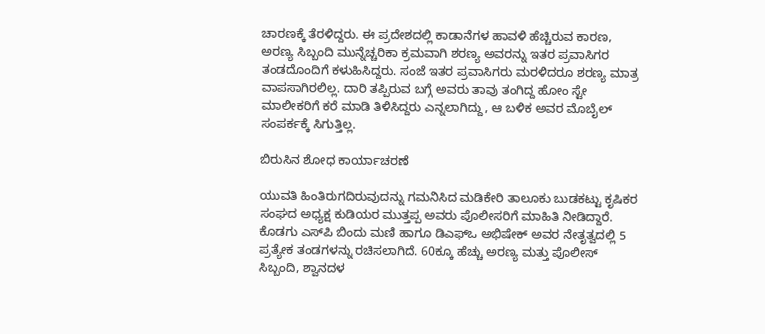ಚಾರಣಕ್ಕೆ ತೆರಳಿದ್ದರು. ಈ ಪ್ರದೇಶದಲ್ಲಿ ಕಾಡಾನೆಗಳ ಹಾವಳಿ ಹೆಚ್ಚಿರುವ ಕಾರಣ, ಅರಣ್ಯ ಸಿಬ್ಬಂದಿ ಮುನ್ನೆಚ್ಚರಿಕಾ ಕ್ರಮವಾಗಿ ಶರಣ್ಯ ಅವರನ್ನು ಇತರ ಪ್ರವಾಸಿಗರ ತಂಡದೊಂದಿಗೆ ಕಳುಹಿಸಿದ್ದರು. ಸಂಜೆ ಇತರ ಪ್ರವಾಸಿಗರು ಮರಳಿದರೂ ಶರಣ್ಯ ಮಾತ್ರ ವಾಪಸಾಗಿರಲಿಲ್ಲ. ದಾರಿ ತಪ್ಪಿರುವ ಬಗ್ಗೆ ಅವರು ತಾವು ತಂಗಿದ್ದ ಹೋಂ ಸ್ಟೇ ಮಾಲೀಕರಿಗೆ ಕರೆ ಮಾಡಿ ತಿಳಿಸಿದ್ದರು ಎನ್ನಲಾಗಿದ್ದು, ಆ ಬಳಿಕ ಅವರ ಮೊಬೈಲ್ ಸಂಪರ್ಕಕ್ಕೆ ಸಿಗುತ್ತಿಲ್ಲ.

ಬಿರುಸಿನ ಶೋಧ ಕಾರ್ಯಾಚರಣೆ

ಯುವತಿ ಹಿಂತಿರುಗದಿರುವುದನ್ನು ಗಮನಿಸಿದ ಮಡಿಕೇರಿ ತಾಲೂಕು ಬುಡಕಟ್ಟು ಕೃಷಿಕರ ಸಂಘದ ಅಧ್ಯಕ್ಷ ಕುಡಿಯರ ಮುತ್ತಪ್ಪ ಅವರು ಪೊಲೀಸರಿಗೆ ಮಾಹಿತಿ ನೀಡಿದ್ದಾರೆ. ಕೊಡಗು ಎಸ್‌ಪಿ ಬಿಂದು ಮಣಿ ಹಾಗೂ ಡಿಎಫ್‌ಒ ಅಭಿಷೇಕ್ ಅವರ ನೇತೃತ್ವದಲ್ಲಿ 5 ಪ್ರತ್ಯೇಕ ತಂಡಗಳನ್ನು ರಚಿಸಲಾಗಿದೆ. 60ಕ್ಕೂ ಹೆಚ್ಚು ಅರಣ್ಯ ಮತ್ತು ಪೊಲೀಸ್ ಸಿಬ್ಬಂದಿ, ಶ್ವಾನದಳ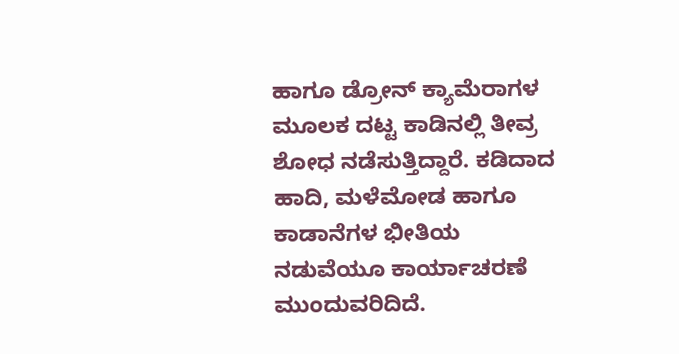ಹಾಗೂ ಡ್ರೋನ್ ಕ್ಯಾಮೆರಾಗಳ ಮೂಲಕ ದಟ್ಟ ಕಾಡಿನಲ್ಲಿ ತೀವ್ರ ಶೋಧ ನಡೆಸುತ್ತಿದ್ದಾರೆ. ಕಡಿದಾದ ಹಾದಿ, ಮಳೆಮೋಡ ಹಾಗೂ ಕಾಡಾನೆಗಳ ಭೀತಿಯ ನಡುವೆಯೂ ಕಾರ್ಯಾಚರಣೆ ಮುಂದುವರಿದಿದೆ.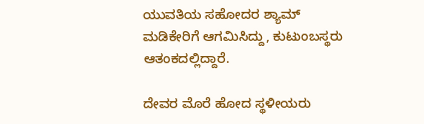ಯುವತಿಯ ಸಹೋದರ ಶ್ಯಾಮ್ ಮಡಿಕೇರಿಗೆ ಆಗಮಿಸಿದ್ದು, ಕುಟುಂಬಸ್ಥರು ಆತಂಕದಲ್ಲಿದ್ದಾರೆ.

ದೇವರ ಮೊರೆ ಹೋದ ಸ್ಥಳೀಯರು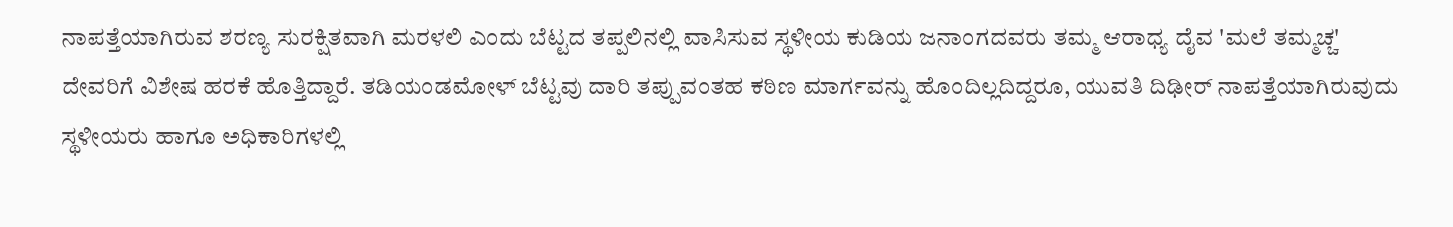ನಾಪತ್ತೆಯಾಗಿರುವ ಶರಣ್ಯ ಸುರಕ್ಷಿತವಾಗಿ ಮರಳಲಿ ಎಂದು ಬೆಟ್ಟದ ತಪ್ಪಲಿನಲ್ಲಿ ವಾಸಿಸುವ ಸ್ಥಳೀಯ ಕುಡಿಯ ಜನಾಂಗದವರು ತಮ್ಮ ಆರಾಧ್ಯ ದೈವ 'ಮಲೆ ತಮ್ಮಚ್ಚ' ದೇವರಿಗೆ ವಿಶೇಷ ಹರಕೆ ಹೊತ್ತಿದ್ದಾರೆ. ತಡಿಯಂಡಮೋಳ್ ಬೆಟ್ಟವು ದಾರಿ ತಪ್ಪುವಂತಹ ಕಠಿಣ ಮಾರ್ಗವನ್ನು ಹೊಂದಿಲ್ಲದಿದ್ದರೂ, ಯುವತಿ ದಿಢೀರ್ ನಾಪತ್ತೆಯಾಗಿರುವುದು ಸ್ಥಳೀಯರು ಹಾಗೂ ಅಧಿಕಾರಿಗಳಲ್ಲಿ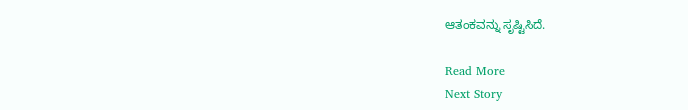ಆತಂಕವನ್ನು ಸೃಷ್ಟಿಸಿದೆ.

Read More
Next Story